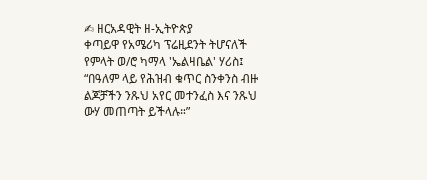✍ ዘርአዳዊት ዘ-ኢትዮጵያ
ቀጣይዋ የአሜሪካ ፕሬዚደንት ትሆናለች የምላት ወ/ሮ ካማላ 'ኤልዛቤል' ሃሪስ፤ “በዓለም ላይ የሕዝብ ቁጥር ስንቀንስ ብዙ ልጆቻችን ንጹህ አየር መተንፈስ እና ንጹህ ውሃ መጠጣት ይችላሉ።”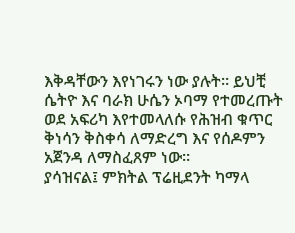እቅዳቸውን እየነገሩን ነው ያሉት። ይህቺ ሴትዮ እና ባራክ ሁሴን ኦባማ የተመረጡት ወደ አፍሪካ እየተመላለሱ የሕዝብ ቁጥር ቅነሳን ቅስቀሳ ለማድረግ እና የሰዶምን አጀንዳ ለማስፈጸም ነው።
ያሳዝናል፤ ምክትል ፕሬዚደንት ካማላ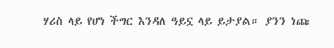ሃሪስ ላይ የሆነ ችግር እንዳለ ዓይኗ ላይ ይታያል። ያንን ነጩ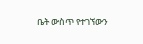ቤት ውስጥ የተገኘውን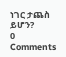ነገር ታጨስ ይሆን?
0 Comments